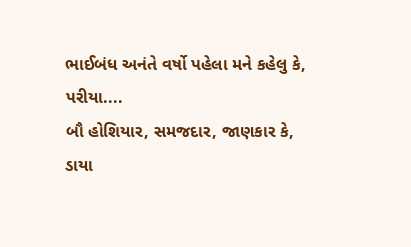ભાઈબંધ અનંતે વર્ષો પહેલા મને કહેલુ કે,
પરીયા....
બૌ હોશિયાર, સમજદાર, જાણકાર કે,
ડાયા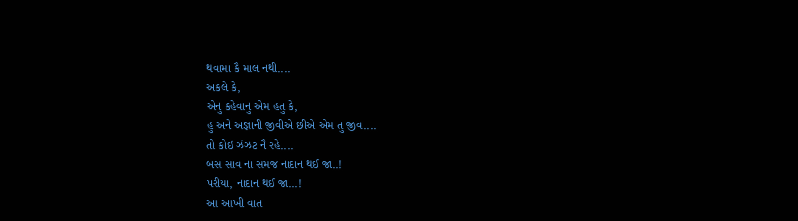થવામા કૈ માલ નથી....
અકલે કે,
એનુ કહેવાનુ એમ હતુ કે,
હુ અને અજ્ઞાની જીવીએ છીએ એમ તુ જીવ....
તો કોઇ ઝંઝટ નૈ રહે....
બસ સાવ ના સમજ નાદાન થઈ જા..!
પરીયા, નાદાન થઈ જા...!
આ આખી વાત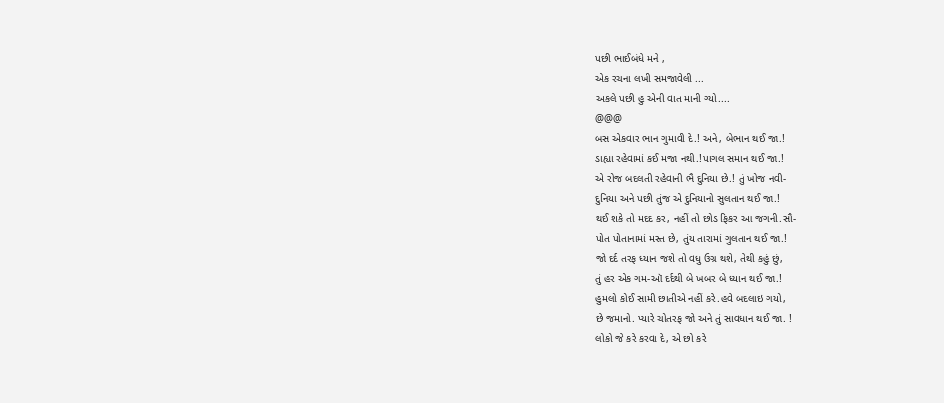પછી ભાઈબંધે મને ,
એક રચના લખી સમજાવેલી ...
અકલે પછી હુ એની વાત માની ગ્યો....
@@@
બસ એકવાર ભાન ગુમાવી દે.! અને, બેભાન થઈ જા.!
ડાહ્યા રહેવામાં કઈ મજા નથી.!પાગલ સમાન થઈ જા.!
એ રોજ બદલતી રહેવાની ભૈ દુનિયા છે.! તું ખોજ નવી-
દુનિયા અને પછી તુંજ એ દુનિયાનો સુલતાન થઈ જા.!
થઈ શકે તો મદદ કર, નહીં તો છોડ ફિકર આ જગની.સૌ-
પોત પોતાનામાં મસ્ત છે, તુંય તારામાં ગુલતાન થઈ જા.!
જો દર્દ તરફ ધ્યાન જશે તો વધુ ઉગ્ર થશે, તેથી કહું છું,
તું હર એક ગમ-ઑ દર્દથી બે ખબર બે ધ્યાન થઈ જા.!
હુમલો કોઈ સામી છાતીએ નહીં કરે.હવે બદલાઇ ગયો,
છે જમાનો. પ્યારે ચોતરફ જો અને તું સાવધાન થઈ જા. !
લોકો જે કરે કરવા દે, એ છો કરે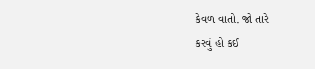કેવળ વાતો. જો તારે
કરવું હો કઈ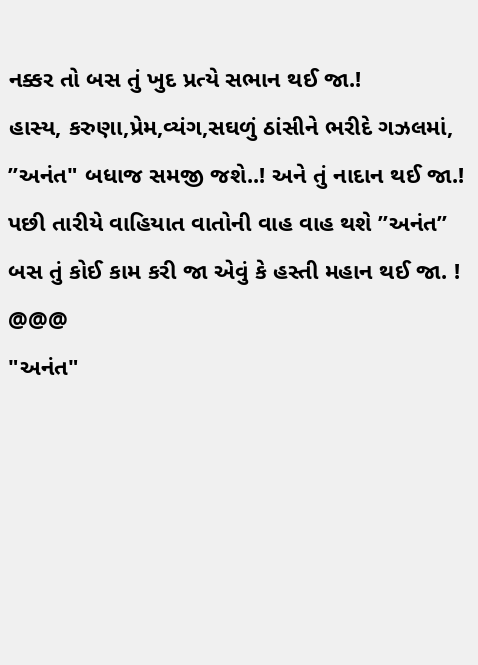નક્કર તો બસ તું ખુદ પ્રત્યે સભાન થઈ જા.!
હાસ્ય, કરુણા,પ્રેમ,વ્યંગ,સઘળું ઠાંસીને ભરીદે ગઝલમાં,
”અનંત" બધાજ સમજી જશે..! અને તું નાદાન થઈ જા.!
પછી તારીયે વાહિયાત વાતોની વાહ વાહ થશે ”અનંત”
બસ તું કોઈ કામ કરી જા એવું કે હસ્તી મહાન થઈ જા. !
@@@
"અનંત"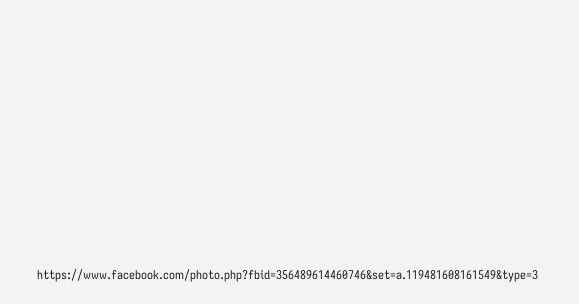https://www.facebook.com/photo.php?fbid=356489614460746&set=a.119481608161549&type=3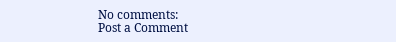No comments:
Post a Comment